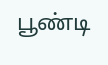பூண்டி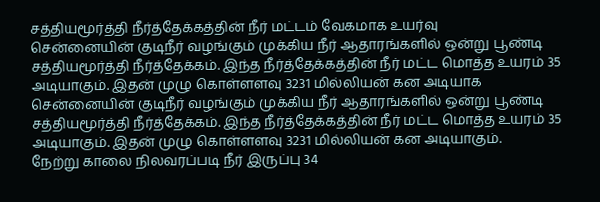சத்தியமூர்த்தி நீர்த்தேக்கத்தின் நீர் மட்டம் வேகமாக உயர்வு
சென்னையின் குடிநீர் வழங்கும் முக்கிய நீர் ஆதாரங்களில் ஒன்று பூண்டி சத்தியமூர்த்தி நீர்த்தேக்கம். இந்த நீர்த்தேக்கத்தின் நீர் மட்ட மொத்த உயரம் 35 அடியாகும். இதன் முழு கொள்ளளவு 3231 மில்லியன் கன அடியாக
சென்னையின் குடிநீர் வழங்கும் முக்கிய நீர் ஆதாரங்களில் ஒன்று பூண்டி சத்தியமூர்த்தி நீர்த்தேக்கம். இந்த நீர்த்தேக்கத்தின் நீர் மட்ட மொத்த உயரம் 35 அடியாகும். இதன் முழு கொள்ளளவு 3231 மில்லியன் கன அடியாகும்.
நேற்று காலை நிலவரப்படி நீர் இருப்பு 34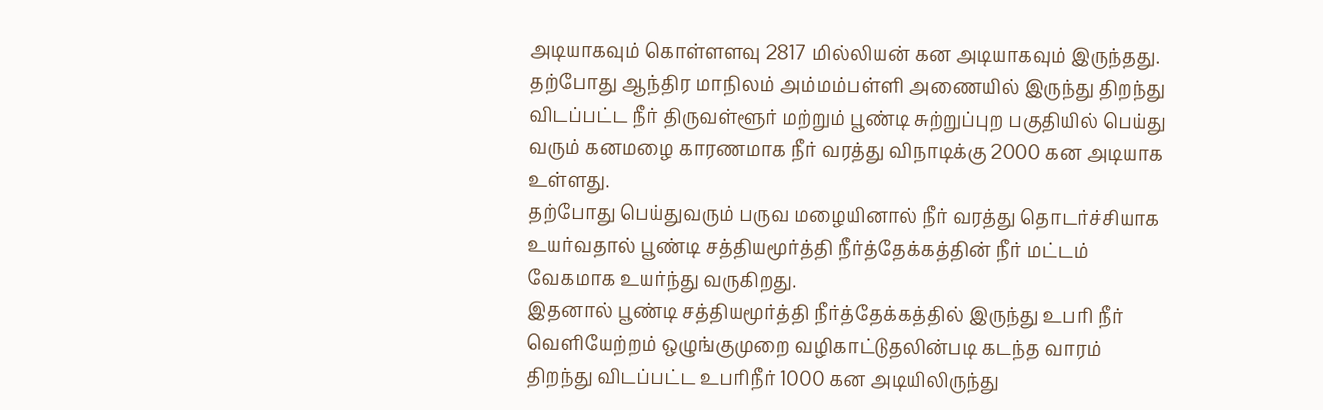அடியாகவும் கொள்ளளவு 2817 மில்லியன் கன அடியாகவும் இருந்தது. தற்போது ஆந்திர மாநிலம் அம்மம்பள்ளி அணையில் இருந்து திறந்து விடப்பட்ட நீர் திருவள்ளூர் மற்றும் பூண்டி சுற்றுப்புற பகுதியில் பெய்து வரும் கனமழை காரணமாக நீர் வரத்து விநாடிக்கு 2000 கன அடியாக உள்ளது.
தற்போது பெய்துவரும் பருவ மழையினால் நீர் வரத்து தொடர்ச்சியாக உயர்வதால் பூண்டி சத்தியமூர்த்தி நீர்த்தேக்கத்தின் நீர் மட்டம் வேகமாக உயர்ந்து வருகிறது.
இதனால் பூண்டி சத்தியமூர்த்தி நீர்த்தேக்கத்தில் இருந்து உபரி நீர் வெளியேற்றம் ஒழுங்குமுறை வழிகாட்டுதலின்படி கடந்த வாரம் திறந்து விடப்பட்ட உபரிநீர் 1000 கன அடியிலிருந்து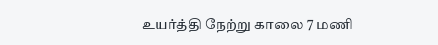உயர்த்தி நேற்று காலை 7 மணி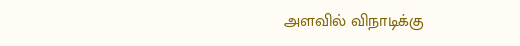அளவில் விநாடிக்கு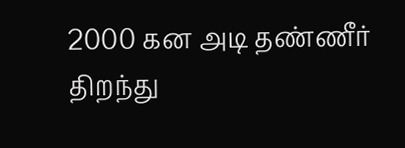2000 கன அடி தண்ணீர் திறந்து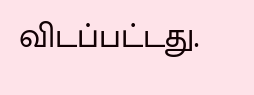விடப்பட்டது.